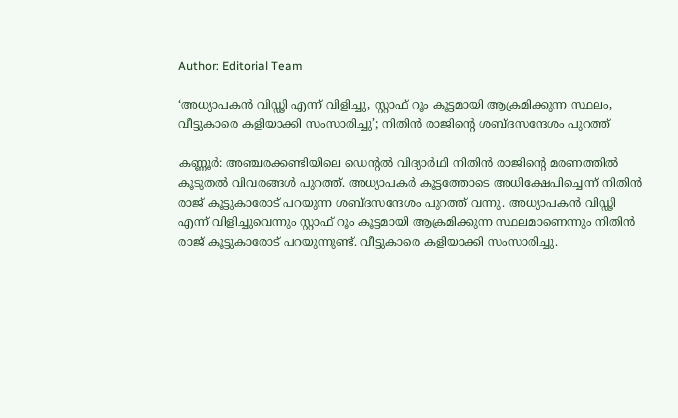Author: Editorial Team

‘അധ്യാപകൻ വിഡ്ഢി എന്ന് വിളിച്ചു, സ്റ്റാഫ് റൂം കൂട്ടമായി ആക്രമിക്കുന്ന സ്ഥലം, വീട്ടുകാരെ കളിയാക്കി സംസാരിച്ചു’; നിതിൻ രാജിന്റെ ശബ്ദസന്ദേശം പുറത്ത്

കണ്ണൂർ: അഞ്ചരക്കണ്ടിയിലെ ഡെന്റൽ വിദ്യാർഥി നിതിൻ രാജിന്റെ മരണത്തിൽ കൂടുതൽ വിവരങ്ങൾ പുറത്ത്. അധ്യാപകർ കൂട്ടത്തോടെ അധിക്ഷേപിച്ചെന്ന് നിതിൻ രാജ് കൂട്ടുകാരോട് പറയുന്ന ശബ്ദസന്ദേശം പുറത്ത് വന്നു. അധ്യാപകൻ വിഡ്ഢി എന്ന് വിളിച്ചുവെന്നും സ്റ്റാഫ്‌ റൂം കൂട്ടമായി ആക്രമിക്കുന്ന സ്ഥലമാണെന്നും നിതിൻ രാജ് കൂട്ടുകാരോട് പറയുന്നുണ്ട്. വീട്ടുകാരെ കളിയാക്കി സംസാരിച്ചു.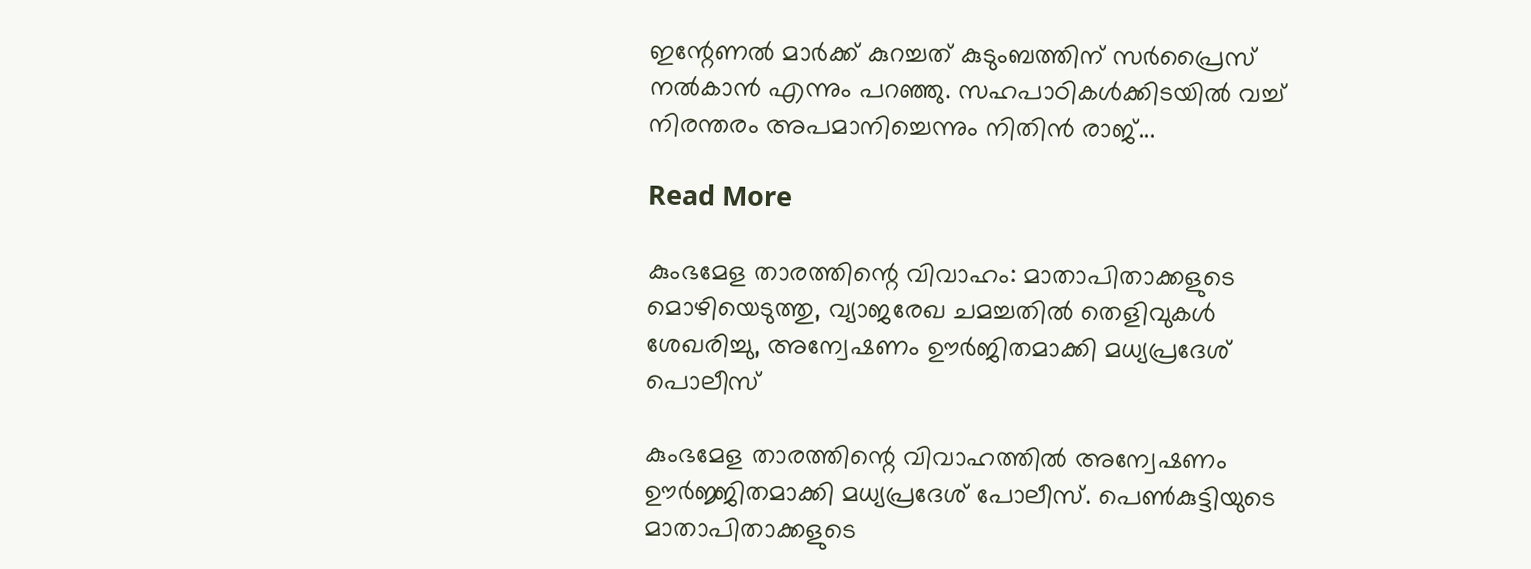ഇന്റേണൽ മാർക്ക് കുറച്ചത് കുടുംബത്തിന് സർപ്രൈസ് നൽകാൻ എന്നും പറഞ്ഞു. സഹപാഠികൾക്കിടയിൽ വച്ച് നിരന്തരം അപമാനിച്ചെന്നും നിതിൻ രാജ്...

Read More

കുംഭമേള താരത്തിന്റെ വിവാഹം: മാതാപിതാക്കളുടെ മൊഴിയെടുത്തു, വ്യാജരേഖ ചമച്ചതിൽ തെളിവുകൾ ശേഖരിച്ചു, അന്വേഷണം ഊർജിതമാക്കി മധ്യപ്രദേശ് പൊലീസ്

കുംഭമേള താരത്തിന്റെ വിവാഹത്തിൽ അന്വേഷണം ഊർജ്ജിതമാക്കി മധ്യപ്രദേശ് പോലീസ്. പെൺകുട്ടിയുടെ മാതാപിതാക്കളുടെ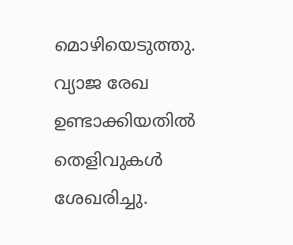മൊഴിയെടുത്തു. വ്യാജ രേഖ ഉണ്ടാക്കിയതിൽ തെളിവുകൾ ശേഖരിച്ചു.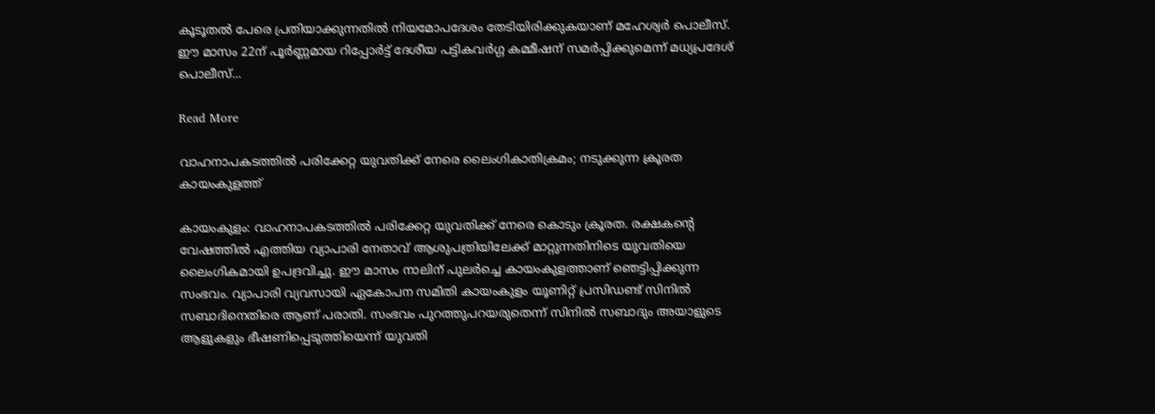കൂടൂതൽ പേരെ പ്രതിയാക്കുന്നതിൽ നിയമോപദേശം തേടിയിരിക്കുകയാണ് മഹേശ്വർ പൊലീസ്. ഈ മാസം 22ന് പൂർണ്ണമായ റിപ്പോർട്ട് ദേശീയ പട്ടികവർഗ്ഗ കമ്മീഷന് സമർപ്പിക്കുമെന്ന് മധ്യപ്രദേശ് പൊലീസ്...

Read More

വാഹനാപകടത്തിൽ പരിക്കേറ്റ യുവതിക്ക് നേരെ ലൈംഗികാതിക്രമം; നടുക്കുന്ന ക്രൂരത കായംകുളത്ത്

കായംകുളം: വാഹനാപകടത്തിൽ പരിക്കേറ്റ യുവതിക്ക് നേരെ കൊടും ക്രൂരത. രക്ഷകന്റെ വേഷത്തിൽ എത്തിയ വ്യാപാരി നേതാവ് ആശുപത്രിയിലേക്ക് മാറ്റുന്നതിനിടെ യുവതിയെ ലൈംഗികമായി ഉപദ്രവിച്ചു. ഈ മാസം നാലിന് പുലർച്ചെ കായംകുളത്താണ് ഞെട്ടിപ്പിക്കുന്ന സംഭവം. വ്യാപാരി വ്യവസായി ഏകോപന സമിതി കായംകുളം യൂണിറ്റ് പ്രസിഡണ്ട് സിനിൽ സബാദിനെതിരെ ആണ് പരാതി. സംഭവം പുറത്തുപറയരുതെന്ന് സിനിൽ സബാദും അയാളുടെ ആളുകളും ഭീഷണിപ്പെടുത്തിയെന്ന് യുവതി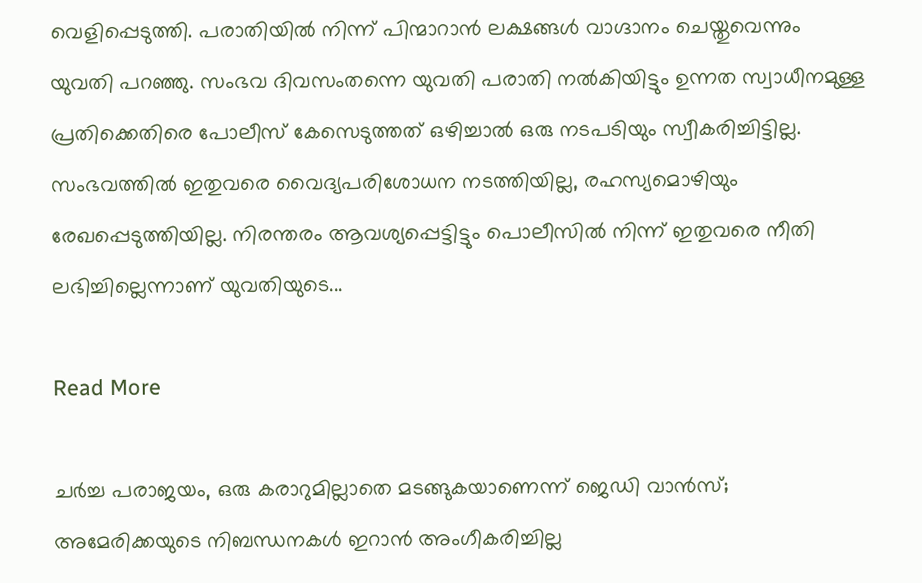വെളിപ്പെടുത്തി. പരാതിയിൽ നിന്ന് പിന്മാറാൻ ലക്ഷങ്ങൾ വാഗ്ദാനം ചെയ്തുവെന്നും യുവതി പറഞ്ഞു. സംഭവ ദിവസംതന്നെ യുവതി പരാതി നൽകിയിട്ടും ഉന്നത സ്വാധീനമുള്ള പ്രതിക്കെതിരെ പോലീസ് കേസെടുത്തത് ഒഴിച്ചാൽ ഒരു നടപടിയും സ്വീകരിച്ചിട്ടില്ല. സംഭവത്തിൽ ഇതുവരെ വൈദ്യപരിശോധന നടത്തിയില്ല, രഹസ്യമൊഴിയും രേഖപ്പെടുത്തിയില്ല. നിരന്തരം ആവശ്യപ്പെട്ടിട്ടും പൊലീസിൽ നിന്ന് ഇതുവരെ നീതി ലഭിച്ചില്ലെന്നാണ് യുവതിയുടെ...

Read More

ചർച്ച പരാജയം, ഒരു കരാറുമില്ലാതെ മടങ്ങുകയാണെന്ന് ജെഡി വാൻസ്; അമേരിക്കയുടെ നിബന്ധനകൾ ഇറാൻ അംഗീകരിച്ചില്ല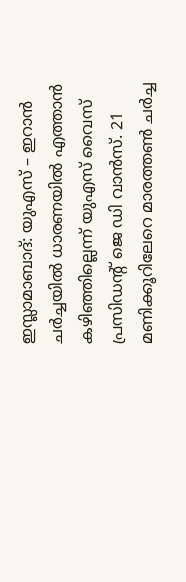ഇസ്ലാമാബാദ്: യുഎസ് – ഇറാൻ ചർച്ചയിൽ ധാരണയിൽ എത്താൻ കഴിഞ്ഞില്ലെന്ന് യുഎസ് വൈസ് പ്രസിഡന്റ് ജെ ഡി വാൻസ്. 21 മണിക്കൂറിലേറെ മാരത്തണ്‍ ചർച്ച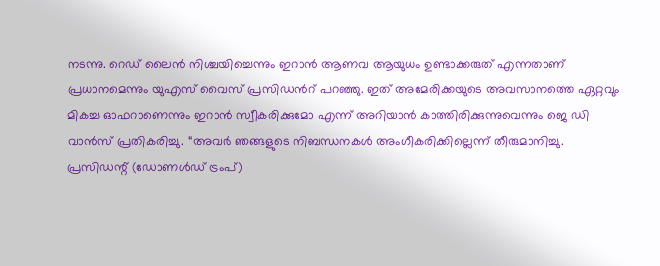നടന്നു. റെഡ് ലൈൻ നിശ്ചയിച്ചെന്നും ഇറാൻ ആണവ ആയുധം ഉണ്ടാക്കരുത് എന്നതാണ് പ്രധാനമെന്നും യുഎസ് വൈസ് പ്രസിഡന്‍റ് പറഞ്ഞു. ഇത് അമേരിക്കയുടെ അവസാനത്തെ ഏറ്റവും മികച്ച ഓഫറാണെന്നും ഇറാൻ സ്വീകരിക്കുമോ എന്ന് അറിയാൻ കാത്തിരിക്കുന്നുവെന്നും ജെ ഡി വാൻസ് പ്രതികരിച്ചു. “അവർ ഞങ്ങളുടെ നിബന്ധനകൾ അംഗീകരിക്കില്ലെന്ന് തീരുമാനിച്ചു. പ്രസിഡന്റ് (ഡോണൾഡ് ട്രംപ്)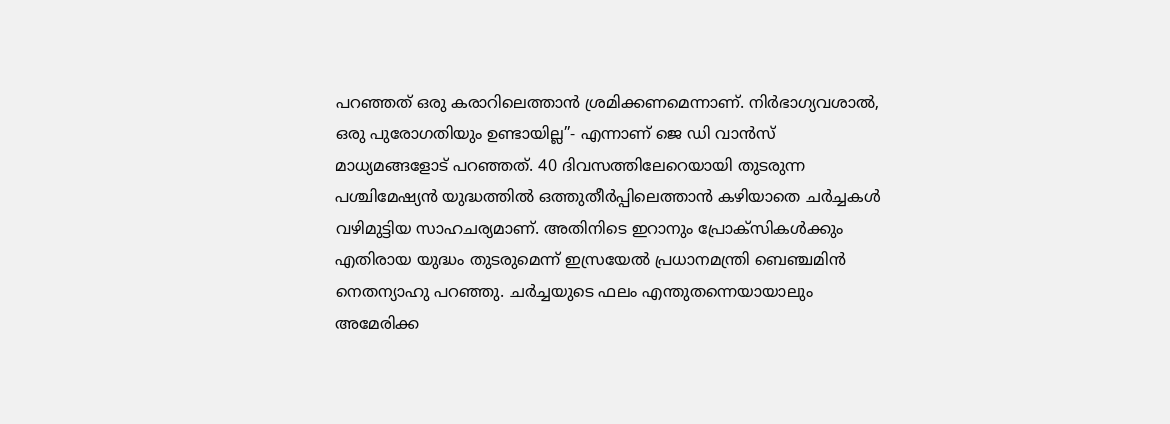പറഞ്ഞത് ഒരു കരാറിലെത്താൻ ശ്രമിക്കണമെന്നാണ്. നിർഭാഗ്യവശാൽ, ഒരു പുരോഗതിയും ഉണ്ടായില്ല”- എന്നാണ് ജെ ഡി വാൻസ് മാധ്യമങ്ങളോട് പറഞ്ഞത്. 40 ദിവസത്തിലേറെയായി തുടരുന്ന പശ്ചിമേഷ്യൻ യുദ്ധത്തിൽ ഒത്തുതീർപ്പിലെത്താൻ കഴിയാതെ ചർച്ചകൾ വഴിമുട്ടിയ സാഹചര്യമാണ്. അതിനിടെ ഇറാനും പ്രോക്സികൾക്കും എതിരായ യുദ്ധം തുടരുമെന്ന് ഇസ്രയേൽ പ്രധാനമന്ത്രി ബെഞ്ചമിൻ നെതന്യാഹു പറഞ്ഞു. ചർച്ചയുടെ ഫലം എന്തുതന്നെയായാലും അമേരിക്ക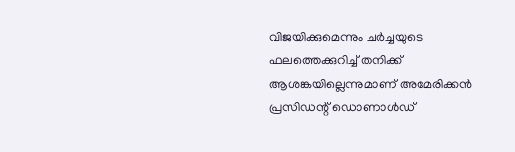വിജയിക്കുമെന്നും ചർച്ചയുടെ ഫലത്തെക്കുറിച്ച് തനിക്ക് ആശങ്കയില്ലെന്നുമാണ് അമേരിക്കൻ പ്രസിഡന്റ് ഡൊണാൾഡ്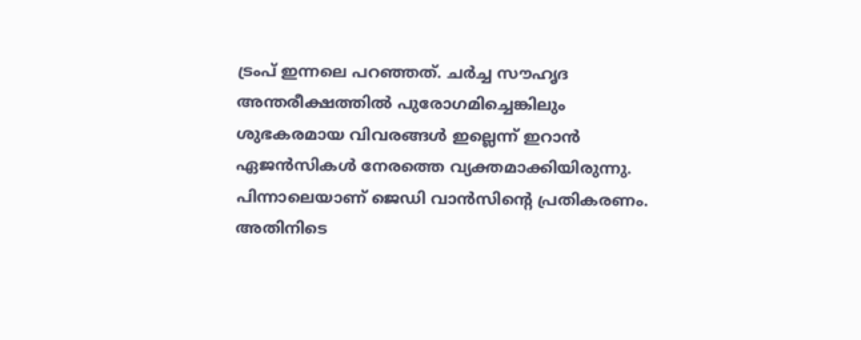ട്രംപ് ഇന്നലെ പറഞ്ഞത്. ചർച്ച സൗഹൃദ അന്തരീക്ഷത്തിൽ പുരോഗമിച്ചെങ്കിലും ശുഭകരമായ വിവരങ്ങൾ ഇല്ലെന്ന് ഇറാൻ ഏജൻസികൾ നേരത്തെ വ്യക്തമാക്കിയിരുന്നു. പിന്നാലെയാണ് ജെഡി വാൻസിന്‍റെ പ്രതികരണം. അതിനിടെ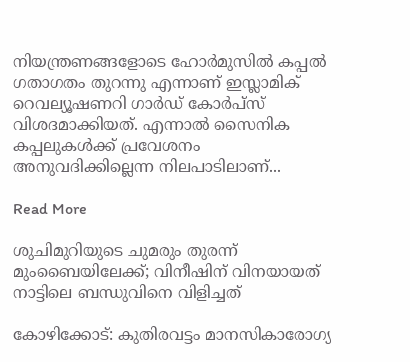നിയന്ത്രണങ്ങളോടെ ഹോർമുസിൽ കപ്പൽ ഗതാഗതം തുറന്നു എന്നാണ് ഇസ്ലാമിക് റെവല്യൂഷണറി ഗാർഡ് കോർപ്‌സ് വിശദമാക്കിയത്. എന്നാൽ സൈനിക കപ്പലുകൾക്ക് പ്രവേശനം അനുവദിക്കില്ലെന്ന നിലപാടിലാണ്...

Read More

ശുചിമുറിയുടെ ചുമരും തുരന്ന് മുംബൈയിലേക്ക്; വിനീഷിന് വിനയായത് നാട്ടിലെ ബന്ധുവിനെ വിളിച്ചത്

കോഴിക്കോട്: കുതിരവട്ടം മാനസികാരോഗ്യ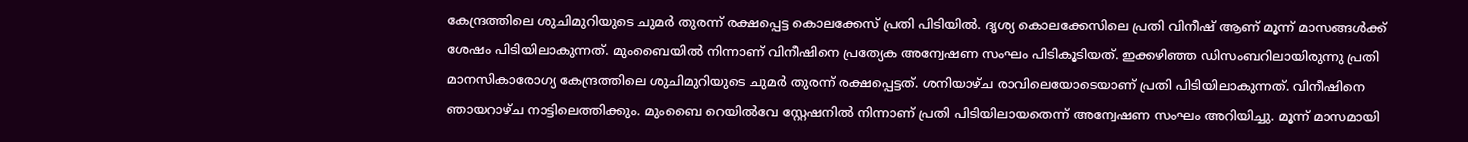കേന്ദ്രത്തിലെ ശുചിമുറിയുടെ ചുമര്‍ തുരന്ന് രക്ഷപ്പെട്ട കൊലക്കേസ് പ്രതി പിടിയിൽ. ദൃശ്യ കൊലക്കേസിലെ പ്രതി വിനീഷ് ആണ് മൂന്ന് മാസങ്ങൾക്ക് ശേഷം പിടിയിലാകുന്നത്. മുംബൈയിൽ നിന്നാണ് വിനീഷിനെ പ്രത്യേക അന്വേഷണ സംഘം പിടികൂടിയത്. ഇക്കഴിഞ്ഞ ഡിസംബറിലായിരുന്നു പ്രതി മാനസികാരോഗ്യ കേന്ദ്രത്തിലെ ശുചിമുറിയുടെ ചുമര്‍ തുരന്ന് രക്ഷപ്പെട്ടത്. ശനിയാഴ്ച രാവിലെയോടെയാണ് പ്രതി പിടിയിലാകുന്നത്. വിനീഷിനെ ഞായറാഴ്ച നാട്ടിലെത്തിക്കും. മുംബൈ റെയിൽവേ സ്റ്റേഷനിൽ നിന്നാണ് പ്രതി പിടിയിലായതെന്ന് അന്വേഷണ സംഘം അറിയിച്ചു. മൂന്ന് മാസമായി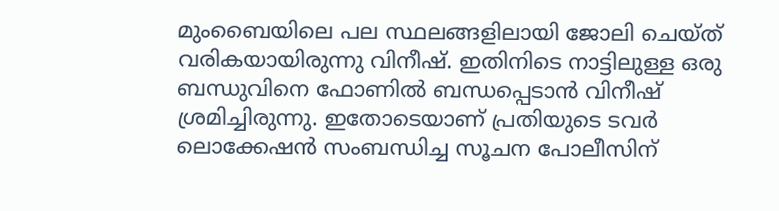മുംബൈയിലെ പല സ്ഥലങ്ങളിലായി ജോലി ചെയ്ത് വരികയായിരുന്നു വിനീഷ്. ഇതിനിടെ നാട്ടിലുള്ള ഒരു ബന്ധുവിനെ ഫോണിൽ ബന്ധപ്പെടാൻ വിനീഷ് ശ്രമിച്ചിരുന്നു. ഇതോടെയാണ് പ്രതിയുടെ ടവര്‍ ലൊക്കേഷൻ സംബന്ധിച്ച സൂചന പോലീസിന്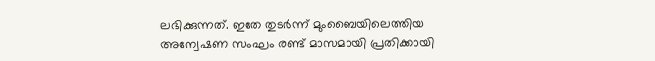ലഭിക്കുന്നത്. ഇതേ തുടർന്ന് മുംബൈയിലെത്തിയ അന്വേഷണ സംഘം രണ്ട് മാസമായി പ്രതിക്കായി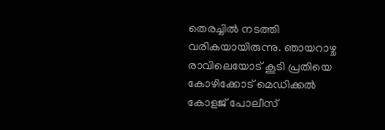തെരച്ചിൽ നടത്തി വരികയായിരുന്നു. ഞായറാഴ്ച രാവിലെയോട് കൂടി പ്രതിയെ കോഴിക്കോട് മെഡിക്കൽ കോളജ് പോലീസ്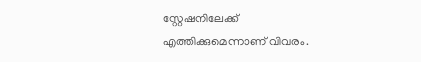സ്റ്റേഷനിലേക്ക് എത്തിക്കുമെന്നാണ് വിവരം.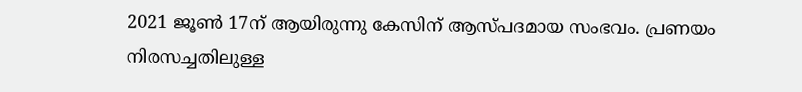2021 ജൂൺ 17ന് ആയിരുന്നു കേസിന് ആസ്പദമായ സംഭവം. പ്രണയം നിരസച്ചതിലുള്ള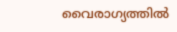വൈരാഗ്യത്തിൽ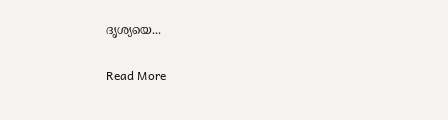ദൃശ്യയെ...

Read More